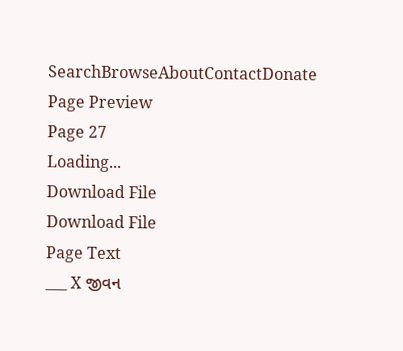SearchBrowseAboutContactDonate
Page Preview
Page 27
Loading...
Download File
Download File
Page Text
___ X જીવન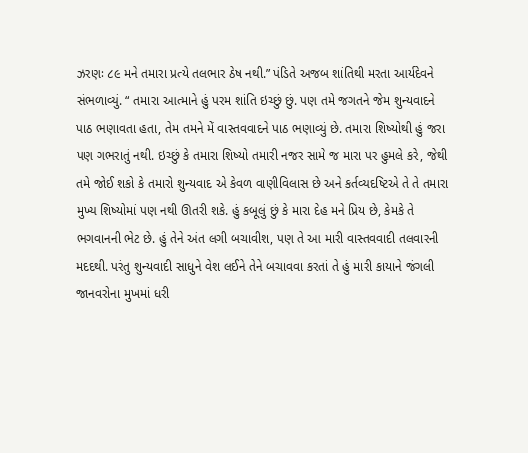ઝરણઃ ૮૯ મને તમારા પ્રત્યે તલભાર ઠેષ નથી.” પંડિતે અજબ શાંતિથી મરતા આર્યદેવને સંભળાવ્યું. “ તમારા આત્માને હું પરમ શાંતિ ઇચ્છું છું. પણ તમે જગતને જેમ શુન્યવાદને પાઠ ભણાવતા હતા, તેમ તમને મેં વાસ્તવવાદને પાઠ ભણાવ્યું છે. તમારા શિષ્યોથી હું જરા પણ ગભરાતું નથી. ઇચ્છું કે તમારા શિષ્યો તમારી નજર સામે જ મારા પર હુમલે કરે, જેથી તમે જોઈ શકો કે તમારો શુન્યવાદ એ કેવળ વાણીવિલાસ છે અને કર્તવ્યદષ્ટિએ તે તે તમારા મુખ્ય શિષ્યોમાં પણ નથી ઊતરી શકે. હું કબૂલું છું કે મારા દેહ મને પ્રિય છે, કેમકે તે ભગવાનની ભેટ છે. હું તેને અંત લગી બચાવીશ, પણ તે આ મારી વાસ્તવવાદી તલવારની મદદથી. પરંતુ શુન્યવાદી સાધુને વેશ લઈને તેને બચાવવા કરતાં તે હું મારી કાયાને જંગલી જાનવરોના મુખમાં ધરી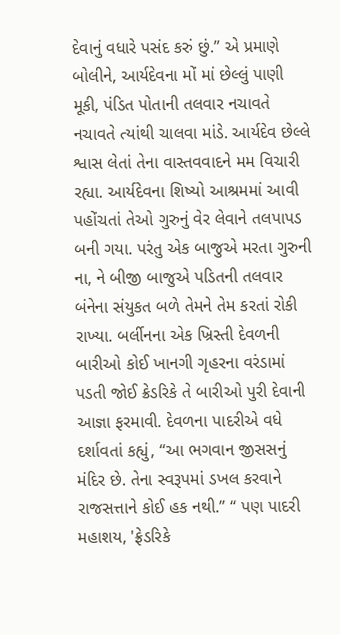દેવાનું વધારે પસંદ કરું છું.” એ પ્રમાણે બોલીને, આર્યદેવના મોં માં છેલ્લું પાણી મૂકી, પંડિત પોતાની તલવાર નચાવતે નચાવતે ત્યાંથી ચાલવા માંડે. આર્યદેવ છેલ્લે શ્વાસ લેતાં તેના વાસ્તવવાદને મમ વિચારી રહ્યા. આર્યદેવના શિષ્યો આશ્રમમાં આવી પહોંચતાં તેઓ ગુરુનું વેર લેવાને તલપાપડ બની ગયા. પરંતુ એક બાજુએ મરતા ગુરુની ના, ને બીજી બાજુએ પડિતની તલવાર બંનેના સંયુકત બળે તેમને તેમ કરતાં રોકી રાખ્યા. બર્લીનના એક ખ્રિસ્તી દેવળની બારીઓ કોઈ ખાનગી ગૃહરના વરંડામાં પડતી જોઈ ક્રેડરિકે તે બારીઓ પુરી દેવાની આજ્ઞા ફરમાવી. દેવળના પાદરીએ વધે દર્શાવતાં કહ્યું, “આ ભગવાન જીસસનું મંદિર છે. તેના સ્વરૂપમાં ડખલ કરવાને રાજસત્તાને કોઈ હક નથી.” “ પણ પાદરી મહાશય, 'ફ્રેડરિકે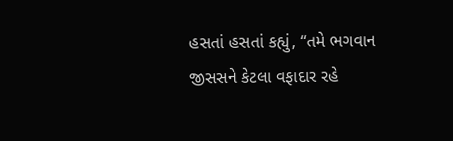હસતાં હસતાં કહ્યું, “તમે ભગવાન જીસસને કેટલા વફાદાર રહે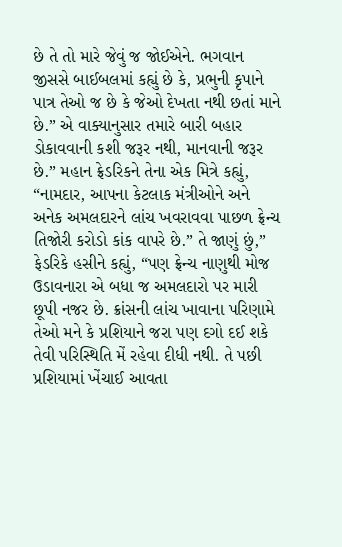છે તે તો મારે જેવું જ જોઈએને. ભગવાન જીસસે બાઈબલમાં કહ્યું છે કે, પ્રભુની કૃપાને પાત્ર તેઓ જ છે કે જેઓ દેખતા નથી છતાં માને છે.” એ વાક્યાનુસાર તમારે બારી બહાર ડોકાવવાની કશી જરૂર નથી, માનવાની જરૂર છે.” મહાન ફ્રેડરિકને તેના એક મિત્રે કહ્યું, “નામદાર, આપના કેટલાક મંત્રીઓને અને અનેક અમલદારને લાંચ ખવરાવવા પાછળ ફ્રેન્ચ તિજોરી કરોડો કાંક વાપરે છે.” તે જાણું છું,” ફેડરિકે હસીને કહ્યું, “પણ ફ્રેન્ચ નાણુથી મોજ ઉડાવનારા એ બધા જ અમલદારો પર મારી છૂપી નજર છે. ક્રાંસની લાંચ ખાવાના પરિણામે તેઓ મને કે પ્રશિયાને જરા પણ દગો દઈ શકે તેવી પરિસ્થિતિ મેં રહેવા દીધી નથી. તે પછી પ્રશિયામાં ખેંચાઈ આવતા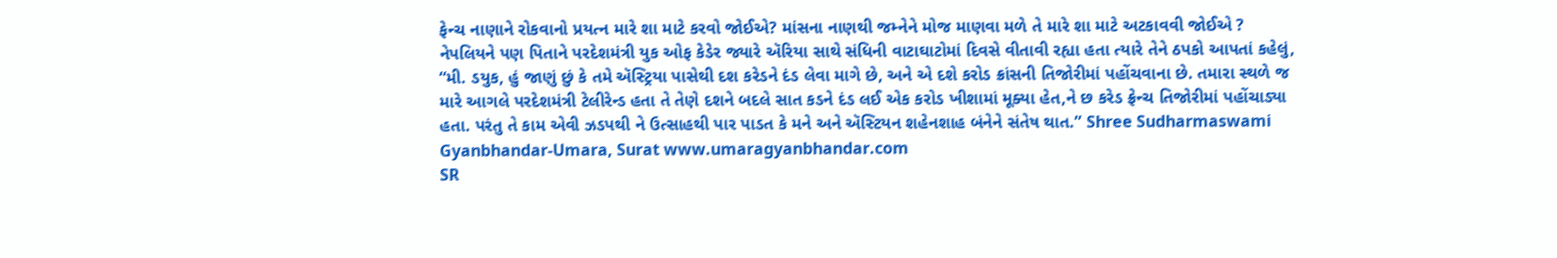ફેન્ચ નાણાને રોકવાનો પ્રયત્ન મારે શા માટે કરવો જોઈએ? માંસના નાણથી જમ્નેને મોજ માણવા મળે તે મારે શા માટે અટકાવવી જોઈએ ? નેપલિયને પણ પિતાને પરદેશમંત્રી યુક ઓફ કેડેર જ્યારે ઍરિયા સાથે સંધિની વાટાઘાટોમાં દિવસે વીતાવી રહ્યા હતા ત્યારે તેને ઠપકો આપતાં કહેલું, “મી. ડયુક, હું જાણું છું કે તમે ઍસ્ટ્રિયા પાસેથી દશ કરેડને દંડ લેવા માગે છે, અને એ દશે કરોડ ક્રાંસની તિજોરીમાં પહોંચવાના છે. તમારા સ્થળે જ મારે આગલે પરદેશમંત્રી ટેલીરેન્ડ હતા તે તેણે દશને બદલે સાત કડને દંડ લઈ એક કરોડ ખીશામાં મૂક્યા હેત,ને છ કરેડ ફ્રેન્ચ તિજોરીમાં પહોંચાડ્યા હતા. પરંતુ તે કામ એવી ઝડપથી ને ઉત્સાહથી પાર પાડત કે મને અને ઍસ્ટિયન શહેનશાહ બંનેને સંતેષ થાત.” Shree Sudharmaswami Gyanbhandar-Umara, Surat www.umaragyanbhandar.com
SR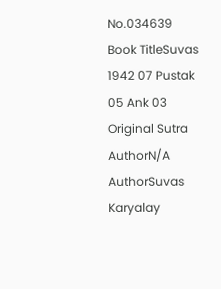No.034639
Book TitleSuvas 1942 07 Pustak 05 Ank 03
Original Sutra AuthorN/A
AuthorSuvas Karyalay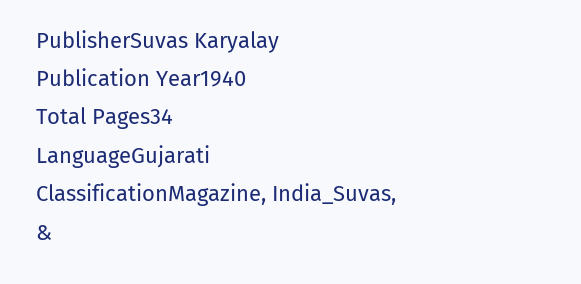PublisherSuvas Karyalay
Publication Year1940
Total Pages34
LanguageGujarati
ClassificationMagazine, India_Suvas, &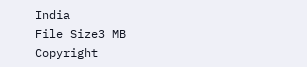India
File Size3 MB
Copyright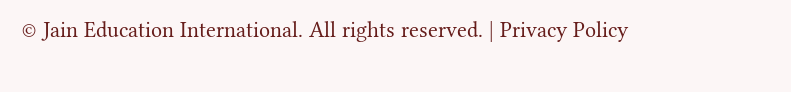© Jain Education International. All rights reserved. | Privacy Policy